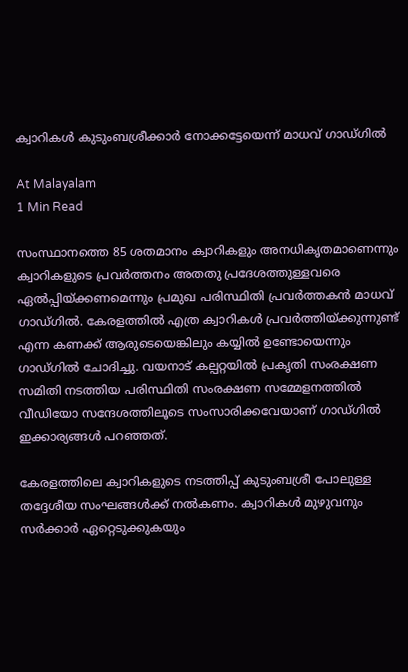ക്വാറികൾ കുടുംബശ്രീക്കാർ നോക്കട്ടേയെന്ന് മാധവ് ഗാഡ്ഗിൽ

At Malayalam
1 Min Read

സംസ്ഥാനത്തെ 85 ശതമാനം ക്വാറികളും അനധികൃതമാണെന്നും ക്വാറികളുടെ പ്രവർത്തനം അതതു പ്രദേശത്തുള്ളവരെ ഏൽപ്പിയ്ക്കണമെന്നും പ്രമുഖ പരിസ്ഥിതി പ്രവർത്തകൻ മാധവ് ഗാഡ്ഗിൽ. കേരളത്തിൽ എത്ര ക്വാറികൾ പ്രവർത്തിയ്ക്കുന്നുണ്ട് എന്ന കണക്ക് ആരുടെയെങ്കിലും കയ്യിൽ ഉണ്ടോയെന്നും ഗാഡ്ഗിൽ ചോദിച്ചു. വയനാട് കല്പറ്റയിൽ പ്രകൃതി സംരക്ഷണ സമിതി നടത്തിയ പരിസ്ഥിതി സംരക്ഷണ സമ്മേളനത്തിൽ വീഡിയോ സന്ദേശത്തിലൂടെ സംസാരിക്കവേയാണ് ഗാഡ്ഗിൽ ഇക്കാര്യങ്ങൾ പറഞ്ഞത്.

കേരളത്തിലെ ക്വാറികളുടെ നടത്തിപ്പ് കുടുംബശ്രീ പോലുള്ള തദ്ദേശീയ സംഘങ്ങൾക്ക് നൽകണം. ക്വാറികൾ മുഴുവനും സർക്കാർ ഏറ്റെടുക്കുകയും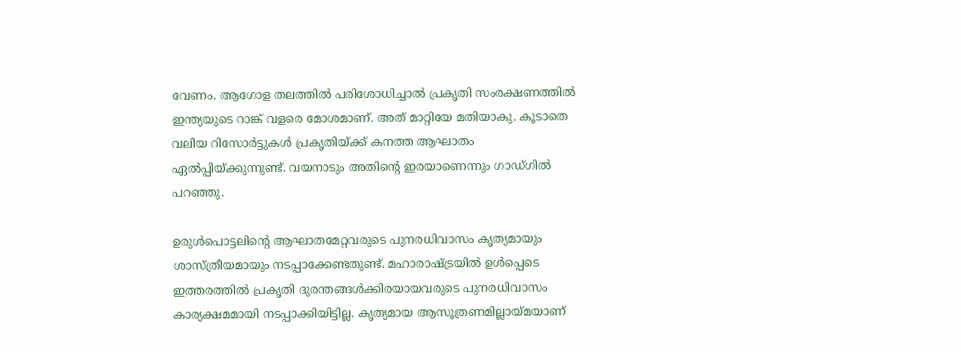വേണം. ആഗോള തലത്തിൽ പരിശോധിച്ചാൽ പ്രകൃതി സംരക്ഷണത്തിൽ ഇന്ത്യയുടെ റാങ്ക് വളരെ മോശമാണ്. അത് മാറ്റിയേ മതിയാകു. കൂടാതെ വലിയ റിസോർട്ടുകൾ പ്രകൃതിയ്ക്ക് കനത്ത ആഘാതം ഏൽപ്പിയ്ക്കുന്നുണ്ട്. വയനാടും അതിൻ്റെ ഇരയാണെന്നും ഗാഡ്ഗിൽ പറഞ്ഞു.

ഉരുൾപൊട്ടലിൻ്റെ ആഘാതമേറ്റവരുടെ പുനരധിവാസം കൃത്യമായും ശാസ്ത്രീയമായും നടപ്പാക്കേണ്ടതുണ്ട്. മഹാരാഷ്ട്രയിൽ ഉൾപ്പെടെ ഇത്തരത്തിൽ പ്രകൃതി ദുരന്തങ്ങൾക്കിരയായവരുടെ പുനരധിവാസം കാര്യക്ഷമമായി നടപ്പാക്കിയിട്ടില്ല. കൃത്യമായ ആസൂത്രണമില്ലായ്മയാണ്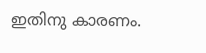ഇതിനു കാരണം.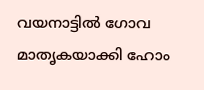വയനാട്ടിൽ ഗോവ മാതൃകയാക്കി ഹോം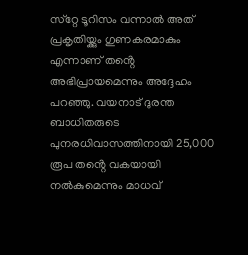സ്‌റ്റേ ടൂറിസം വന്നാൽ അത് പ്രകൃതിയ്ക്കും ഗുണകരമാകും എന്നാണ് തൻ്റെ അഭിപ്രായമെന്നും അദ്ദേഹം പറഞ്ഞു. വയനാട് ദുരന്ത ബാധിതരുടെ പുനരധിവാസത്തിനായി 25,000 രൂപ തൻ്റെ വകയായി നൽകുമെന്നും മാധവ്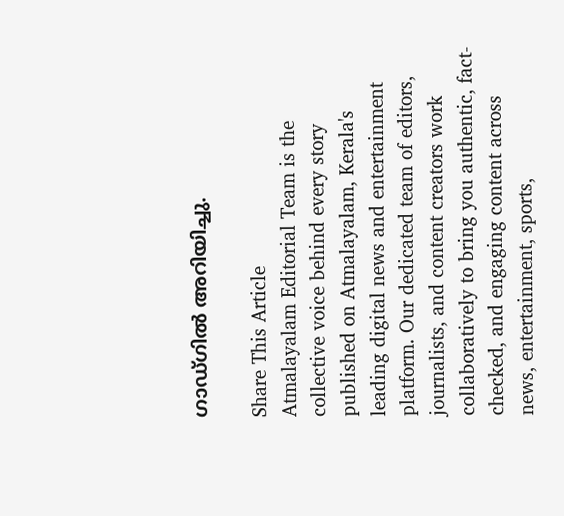ഗാഡ്ഗിൽ അറിയിച്ചു.

Share This Article
Atmalayalam Editorial Team is the collective voice behind every story published on Atmalayalam, Kerala's leading digital news and entertainment platform. Our dedicated team of editors, journalists, and content creators work collaboratively to bring you authentic, fact-checked, and engaging content across news, entertainment, sports,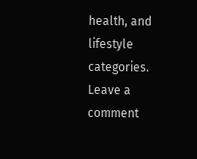health, and lifestyle categories.
Leave a comment